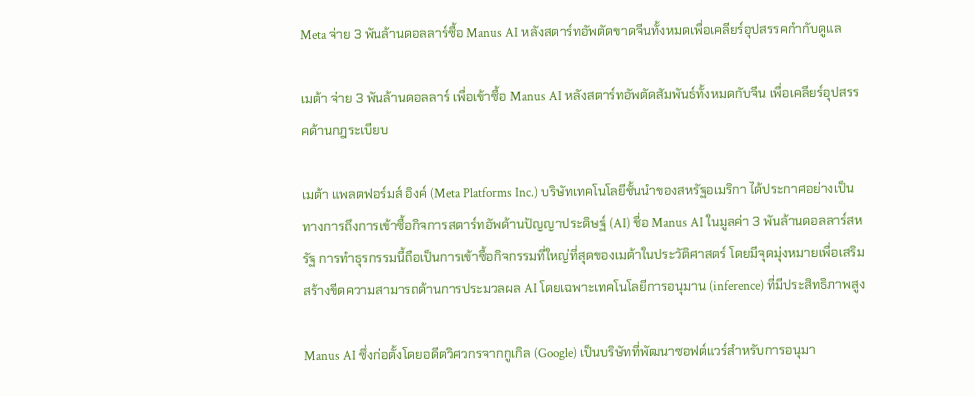Meta จ่าย 3 พันล้านดอลลาร์ซื้อ Manus AI หลังสตาร์ทอัพตัดขาดจีนทั้งหมดเพื่อเคลียร์อุปสรรคกำกับดูแล

เมต้า จ่าย 3 พันล้านดอลลาร์ เพื่อเข้าซื้อ Manus AI หลังสตาร์ทอัพตัดสัมพันธ์ทั้งหมดกับจีน เพื่อเคลียร์อุปสรรคด้านกฎระเบียบ

เมต้า แพลตฟอร์มส์ อิงค์ (Meta Platforms Inc.) บริษัทเทคโนโลยีชั้นนำของสหรัฐอเมริกา ได้ประกาศอย่างเป็นทางการถึงการเข้าซื้อกิจการสตาร์ทอัพด้านปัญญาประดิษฐ์ (AI) ชื่อ Manus AI ในมูลค่า 3 พันล้านดอลลาร์สหรัฐ การทำธุรกรรมนี้ถือเป็นการเข้าซื้อกิจกรรมที่ใหญ่ที่สุดของเมต้าในประวัติศาสตร์ โดยมีจุดมุ่งหมายเพื่อเสริมสร้างขีดความสามารถด้านการประมวลผล AI โดยเฉพาะเทคโนโลยีการอนุมาน (inference) ที่มีประสิทธิภาพสูง

Manus AI ซึ่งก่อตั้งโดยอดีตวิศวกรจากกูเกิล (Google) เป็นบริษัทที่พัฒนาซอฟต์แวร์สำหรับการอนุมา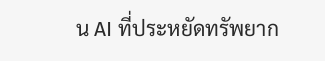น AI ที่ประหยัดทรัพยาก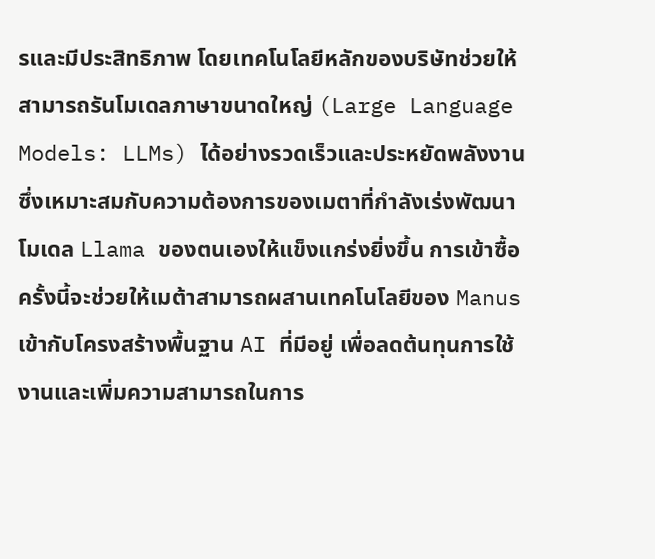รและมีประสิทธิภาพ โดยเทคโนโลยีหลักของบริษัทช่วยให้สามารถรันโมเดลภาษาขนาดใหญ่ (Large Language Models: LLMs) ได้อย่างรวดเร็วและประหยัดพลังงาน ซึ่งเหมาะสมกับความต้องการของเมตาที่กำลังเร่งพัฒนาโมเดล Llama ของตนเองให้แข็งแกร่งยิ่งขึ้น การเข้าซื้อครั้งนี้จะช่วยให้เมต้าสามารถผสานเทคโนโลยีของ Manus เข้ากับโครงสร้างพื้นฐาน AI ที่มีอยู่ เพื่อลดต้นทุนการใช้งานและเพิ่มความสามารถในการ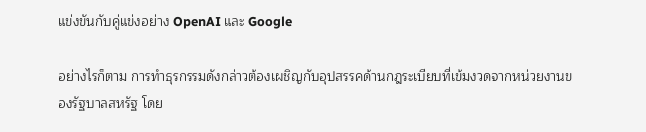แข่งขันกับคู่แข่งอย่าง OpenAI และ Google

อย่างไรก็ตาม การทำธุรกรรมดังกล่าวต้องเผชิญกับอุปสรรคด้านกฎระเบียบที่เข้มงวดจากหน่วยงานของรัฐบาลสหรัฐ โดย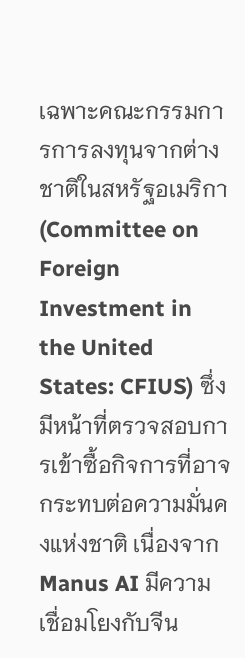เฉพาะคณะกรรมการการลงทุนจากต่างชาติในสหรัฐอเมริกา (Committee on Foreign Investment in the United States: CFIUS) ซึ่งมีหน้าที่ตรวจสอบการเข้าซื้อกิจการที่อาจกระทบต่อความมั่นคงแห่งชาติ เนื่องจาก Manus AI มีความเชื่อมโยงกับจีน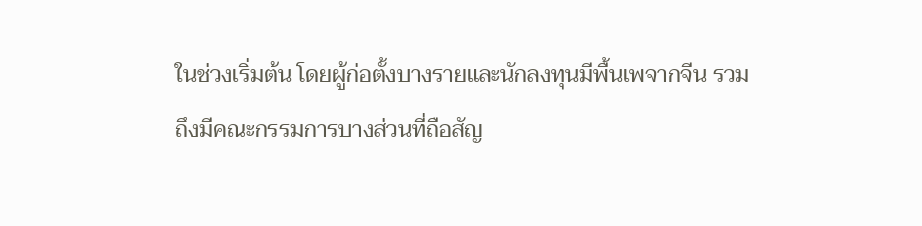ในช่วงเริ่มต้น โดยผู้ก่อตั้งบางรายและนักลงทุนมีพื้นเพจากจีน รวมถึงมีคณะกรรมการบางส่วนที่ถือสัญ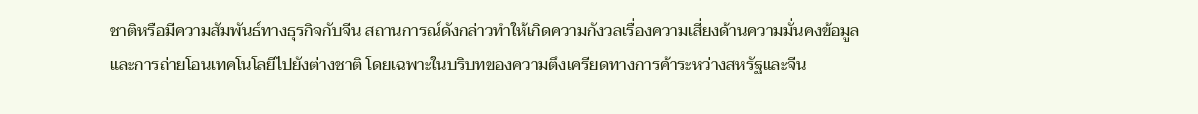ชาติหรือมีความสัมพันธ์ทางธุรกิจกับจีน สถานการณ์ดังกล่าวทำให้เกิดความกังวลเรื่องความเสี่ยงด้านความมั่นคงข้อมูลและการถ่ายโอนเทคโนโลยีไปยังต่างชาติ โดยเฉพาะในบริบทของความตึงเครียดทางการค้าระหว่างสหรัฐและจีน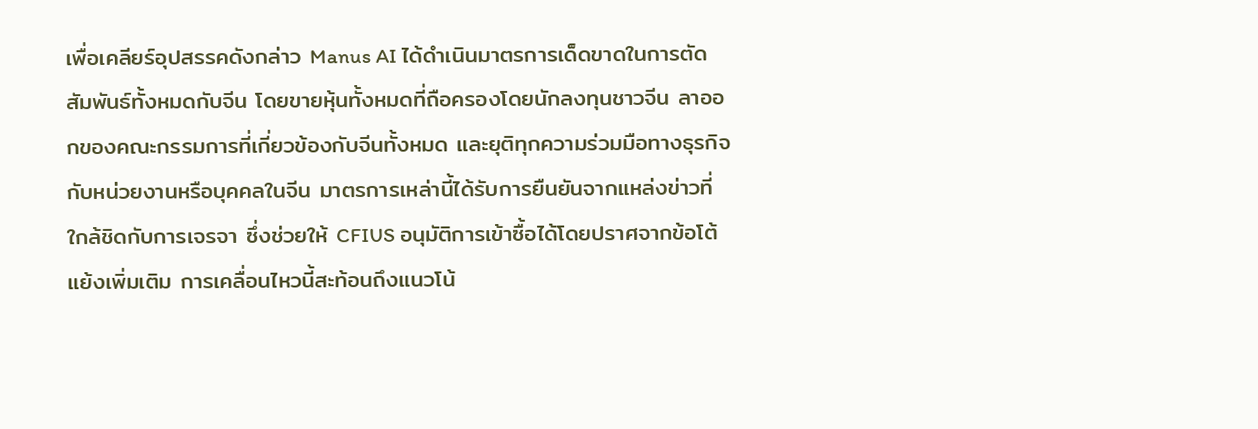เพื่อเคลียร์อุปสรรคดังกล่าว Manus AI ได้ดำเนินมาตรการเด็ดขาดในการตัดสัมพันธ์ทั้งหมดกับจีน โดยขายหุ้นทั้งหมดที่ถือครองโดยนักลงทุนชาวจีน ลาออกของคณะกรรมการที่เกี่ยวข้องกับจีนทั้งหมด และยุติทุกความร่วมมือทางธุรกิจกับหน่วยงานหรือบุคคลในจีน มาตรการเหล่านี้ได้รับการยืนยันจากแหล่งข่าวที่ใกล้ชิดกับการเจรจา ซึ่งช่วยให้ CFIUS อนุมัติการเข้าซื้อได้โดยปราศจากข้อโต้แย้งเพิ่มเติม การเคลื่อนไหวนี้สะท้อนถึงแนวโน้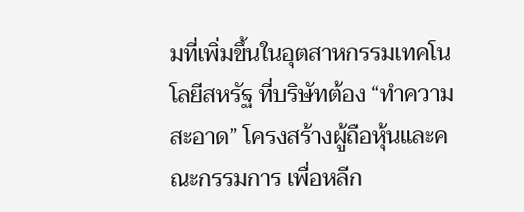มที่เพิ่มขึ้นในอุตสาหกรรมเทคโนโลยีสหรัฐ ที่บริษัทต้อง “ทำความสะอาด” โครงสร้างผู้ถือหุ้นและคณะกรรมการ เพื่อหลีก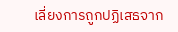เลี่ยงการถูกปฏิเสธจาก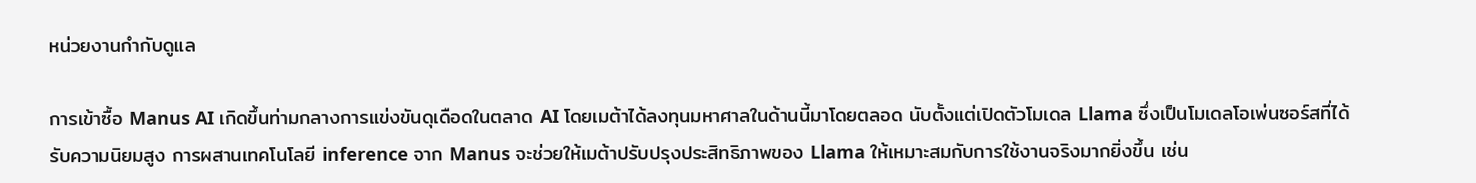หน่วยงานกำกับดูแล

การเข้าซื้อ Manus AI เกิดขึ้นท่ามกลางการแข่งขันดุเดือดในตลาด AI โดยเมต้าได้ลงทุนมหาศาลในด้านนี้มาโดยตลอด นับตั้งแต่เปิดตัวโมเดล Llama ซึ่งเป็นโมเดลโอเพ่นซอร์สที่ได้รับความนิยมสูง การผสานเทคโนโลยี inference จาก Manus จะช่วยให้เมต้าปรับปรุงประสิทธิภาพของ Llama ให้เหมาะสมกับการใช้งานจริงมากยิ่งขึ้น เช่น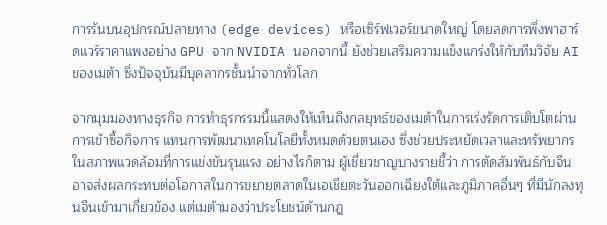การรันบนอุปกรณ์ปลายทาง (edge devices) หรือเซิร์ฟเวอร์ขนาดใหญ่ โดยลดการพึ่งพาฮาร์ดแวร์ราคาแพงอย่าง GPU จาก NVIDIA นอกจากนี้ ยังช่วยเสริมความแข็งแกร่งให้กับทีมวิจัย AI ของเมต้า ซึ่งปัจจุบันมีบุคลากรชั้นนำจากทั่วโลก

จากมุมมองทางธุรกิจ การทำธุรกรรมนี้แสดงให้เห็นถึงกลยุทธ์ของเมต้าในการเร่งรัดการเติบโตผ่านการเข้าซื้อกิจการ แทนการพัฒนาเทคโนโลยีทั้งหมดด้วยตนเอง ซึ่งช่วยประหยัดเวลาและทรัพยากรในสภาพแวดล้อมที่การแข่งขันรุนแรง อย่างไรก็ตาม ผู้เชี่ยวชาญบางรายชี้ว่า การตัดสัมพันธ์กับจีนอาจส่งผลกระทบต่อโอกาสในการขยายตลาดในเอเชียตะวันออกเฉียงใต้และภูมิภาคอื่นๆ ที่มีนักลงทุนจีนเข้ามาเกี่ยวข้อง แต่เมต้ามองว่าประโยชน์ด้านกฎ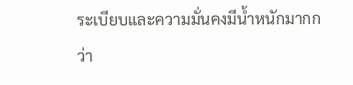ระเบียบและความมั่นคงมีน้ำหนักมากกว่า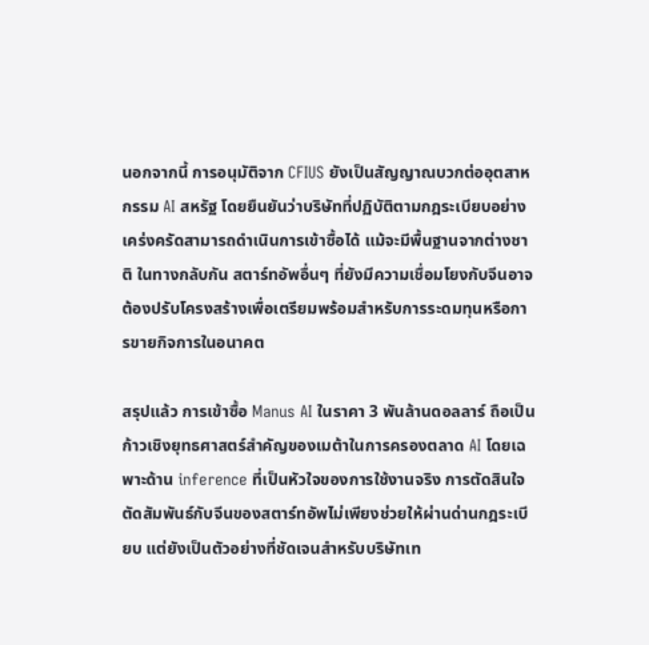นอกจากนี้ การอนุมัติจาก CFIUS ยังเป็นสัญญาณบวกต่ออุตสาหกรรม AI สหรัฐ โดยยืนยันว่าบริษัทที่ปฏิบัติตามกฎระเบียบอย่างเคร่งครัดสามารถดำเนินการเข้าซื้อได้ แม้จะมีพื้นฐานจากต่างชาติ ในทางกลับกัน สตาร์ทอัพอื่นๆ ที่ยังมีความเชื่อมโยงกับจีนอาจต้องปรับโครงสร้างเพื่อเตรียมพร้อมสำหรับการระดมทุนหรือการขายกิจการในอนาคต

สรุปแล้ว การเข้าซื้อ Manus AI ในราคา 3 พันล้านดอลลาร์ ถือเป็นก้าวเชิงยุทธศาสตร์สำคัญของเมต้าในการครองตลาด AI โดยเฉพาะด้าน inference ที่เป็นหัวใจของการใช้งานจริง การตัดสินใจตัดสัมพันธ์กับจีนของสตาร์ทอัพไม่เพียงช่วยให้ผ่านด่านกฎระเบียบ แต่ยังเป็นตัวอย่างที่ชัดเจนสำหรับบริษัทเท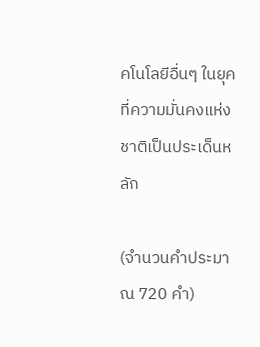คโนโลยีอื่นๆ ในยุคที่ความมั่นคงแห่งชาติเป็นประเด็นหลัก

(จำนวนคำประมาณ 720 คำ)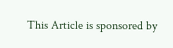This Article is sponsored by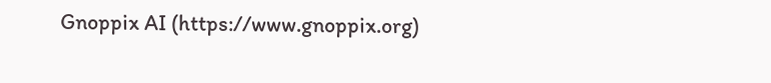Gnoppix AI (https://www.gnoppix.org)